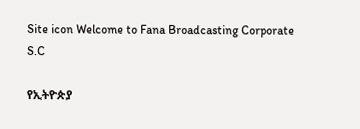Site icon Welcome to Fana Broadcasting Corporate S.C

የኢትዮጵያ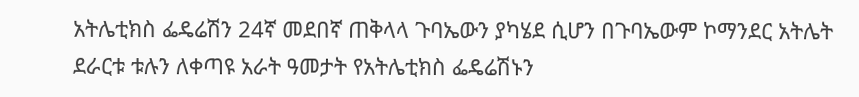አትሌቲክስ ፌዴሬሽን 24ኛ መደበኛ ጠቅላላ ጉባኤውን ያካሄደ ሲሆን በጉባኤውም ኮማንደር አትሌት ደራርቱ ቱሉን ለቀጣዩ አራት ዓመታት የአትሌቲክስ ፌዴሬሽኑን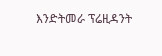እንድትመራ ፕሬዚዳንት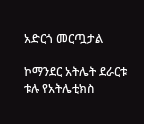አድርጎ መርጧታል

ኮማንደር አትሌት ደራርቱ ቱሉ የአትሌቲክስ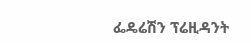ፌዴሬሽን ፕሬዚዳንት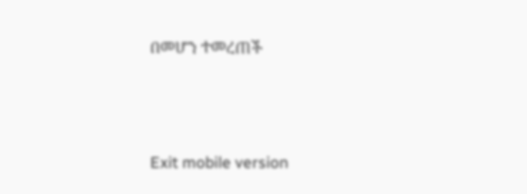በመሆን ተመረጠች



Exit mobile version